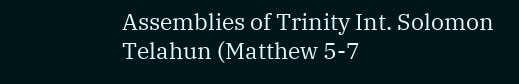Assemblies of Trinity Int. Solomon Telahun (Matthew 5-7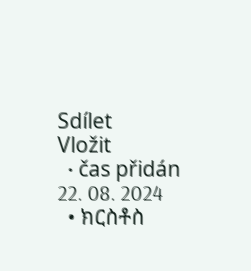Sdílet
Vložit
  • čas přidán 22. 08. 2024
  • ክርስቶስ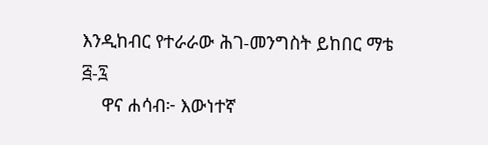እንዲከብር የተራራው ሕገ-መንግስት ይከበር ማቴ ፭-፯
    ዋና ሐሳብ፦ እውነተኛ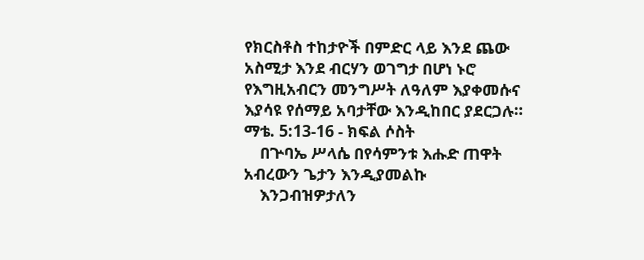የክርስቶስ ተከታዮች በምድር ላይ እንደ ጨው አስሚታ እንደ ብርሃን ወገግታ በሆነ ኑሮ የእግዚአብርን መንግሥት ለዓለም እያቀመሱና እያሳዩ የሰማይ አባታቸው እንዲከበር ያደርጋሉ። ማቴ. 5:13-16 - ክፍል ሶስት
    በጕባኤ ሥላሴ በየሳምንቱ እሑድ ጠዋት አብረውን ጌታን እንዲያመልኩ
    እንጋብዝዎታለን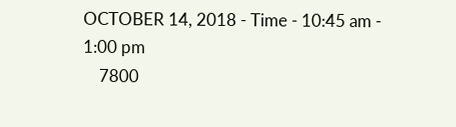OCTOBER 14, 2018 - Time - 10:45 am - 1:00 pm
    7800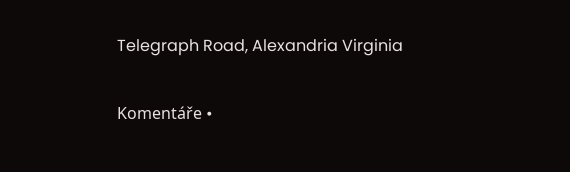Telegraph Road, Alexandria Virginia

Komentáře •